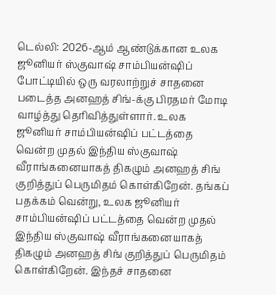டெல்லி: 2026-ஆம் ஆண்டுக்கான உலக ஜூனியர் ஸ்குவாஷ் சாம்பியன்ஷிப் போட்டியில் ஒரு வரலாற்றுச் சாதனை படைத்த அனஹத் சிங்-க்கு பிரதமர் மோடி வாழ்த்து தெரிவித்துள்ளார். உலக ஜூனியர் சாம்பியன்ஷிப் பட்டத்தை வென்ற முதல் இந்திய ஸ்குவாஷ் வீராங்கனையாகத் திகழும் அனஹத் சிங் குறித்துப் பெருமிதம் கொள்கிறேன். தங்கப் பதக்கம் வென்று, உலக ஜூனியர் சாம்பியன்ஷிப் பட்டத்தை வென்ற முதல் இந்திய ஸ்குவாஷ் வீராங்கனையாகத் திகழும் அனஹத் சிங் குறித்துப் பெருமிதம் கொள்கிறேன். இந்தச் சாதனை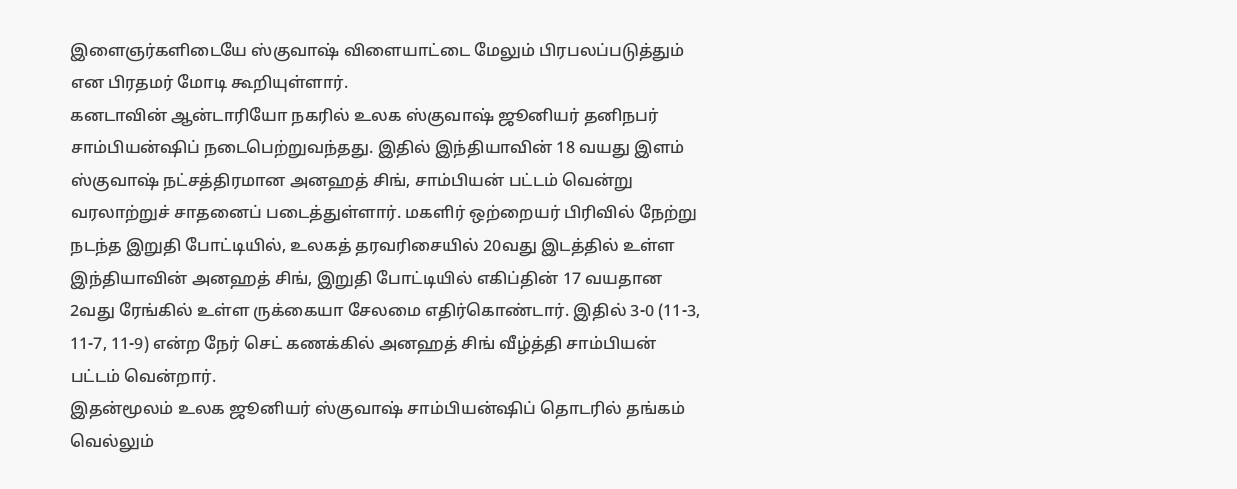இளைஞர்களிடையே ஸ்குவாஷ் விளையாட்டை மேலும் பிரபலப்படுத்தும் என பிரதமர் மோடி கூறியுள்ளார்.
கனடாவின் ஆன்டாரியோ நகரில் உலக ஸ்குவாஷ் ஜூனியர் தனிநபர் சாம்பியன்ஷிப் நடைபெற்றுவந்தது. இதில் இந்தியாவின் 18 வயது இளம் ஸ்குவாஷ் நட்சத்திரமான அனஹத் சிங், சாம்பியன் பட்டம் வென்று வரலாற்றுச் சாதனைப் படைத்துள்ளார். மகளிர் ஒற்றையர் பிரிவில் நேற்று நடந்த இறுதி போட்டியில், உலகத் தரவரிசையில் 20வது இடத்தில் உள்ள இந்தியாவின் அனஹத் சிங், இறுதி போட்டியில் எகிப்தின் 17 வயதான 2வது ரேங்கில் உள்ள ருக்கையா சேலமை எதிர்கொண்டார். இதில் 3-0 (11-3, 11-7, 11-9) என்ற நேர் செட் கணக்கில் அனஹத் சிங் வீழ்த்தி சாம்பியன் பட்டம் வென்றார்.
இதன்மூலம் உலக ஜூனியர் ஸ்குவாஷ் சாம்பியன்ஷிப் தொடரில் தங்கம் வெல்லும்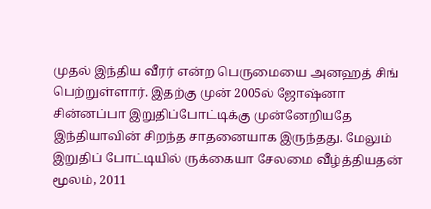முதல் இந்திய வீரர் என்ற பெருமையை அனஹத் சிங் பெற்றுள்ளார். இதற்கு முன் 2005ல் ஜோஷ்னா சின்னப்பா இறுதிப்போட்டிக்கு முன்னேறியதே இந்தியாவின் சிறந்த சாதனையாக இருந்தது. மேலும் இறுதிப் போட்டியில் ருக்கையா சேலமை வீழ்த்தியதன் மூலம், 2011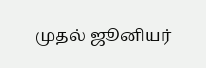முதல் ஜூனியர்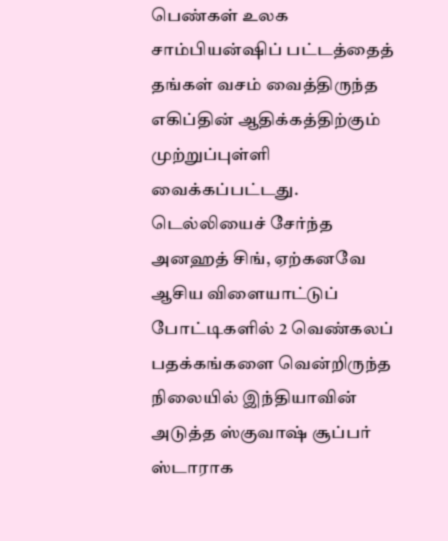பெண்கள் உலக சாம்பியன்ஷிப் பட்டத்தைத் தங்கள் வசம் வைத்திருந்த எகிப்தின் ஆதிக்கத்திற்கும் முற்றுப்புள்ளி வைக்கப்பட்டது.
டெல்லியைச் சேர்ந்த அனஹத் சிங், ஏற்கனவே ஆசிய விளையாட்டுப் போட்டிகளில் 2 வெண்கலப் பதக்கங்களை வென்றிருந்த நிலையில் இந்தியாவின் அடுத்த ஸ்குவாஷ் சூப்பர் ஸ்டாராக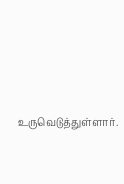உருவெடுத்துள்ளார்.